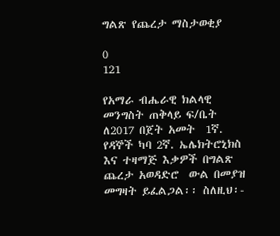ግልጽ የጨረታ ማስታወቂያ

0
121

የአማራ ብሔራዊ ክልላዊ መንግስት ጠቅላይ ፍ/ቤት ለ2017 በጀት አመት  1ኛ. የዳኞች ካባ 2ኛ. ኤሌክትሮኒክስ እና ተዛማጅ እቃዎች በግልጽ ጨረታ አወዳድሮ  ውል በመያዝ መግዛት ይፈልጋል፡፡ ስለዚህ፡-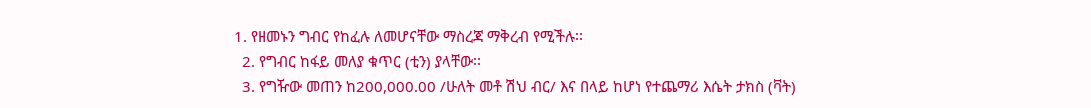1. የዘመኑን ግብር የከፈሉ ለመሆናቸው ማስረጃ ማቅረብ የሚችሉ፡፡
  2. የግብር ከፋይ መለያ ቁጥር (ቲን) ያላቸው፡፡
  3. የግዥው መጠን ከ200,000.00 /ሁለት መቶ ሽህ ብር/ እና በላይ ከሆነ የተጨማሪ እሴት ታክስ (ቫት)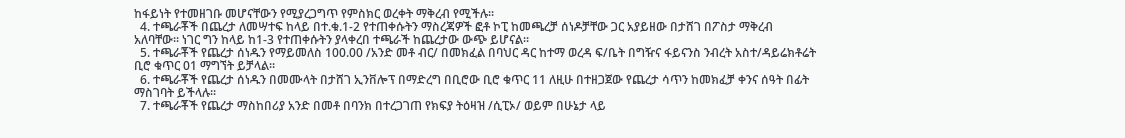ከፋይነት የተመዘገቡ መሆናቸውን የሚያረጋግጥ የምስክር ወረቀት ማቅረብ የሚችሉ፡፡
  4. ተጫራቾች በጨረታ ለመሣተፍ ከላይ በተ.ቁ.1-2 የተጠቀሱትን ማስረጃዎች ፎቶ ኮፒ ከመጫረቻ ሰነዶቻቸው ጋር አያይዘው በታሸገ በፖስታ ማቅረብ አለባቸው፡፡ ነገር ግን ከላይ ከ1-3 የተጠቀሱትን ያላቀረበ ተጫራች ከጨረታው ውጭ ይሆናል፡፡
  5. ተጫራቾች የጨረታ ሰነዱን የማይመለስ 100.00 /አንድ መቶ ብር/ በመክፈል በባህር ዳር ከተማ ወረዳ ፍ/ቤት በግዥና ፋይናንስ ንብረት አስተ/ዳይሬክቶሬት ቢሮ ቁጥር 01 ማግኘት ይቻላል፡፡
  6. ተጫራቾች የጨረታ ሰነዱን በመሙላት በታሸገ ኢንቨሎፕ በማድረግ በቢሮው ቢሮ ቁጥር 11 ለዚሁ በተዘጋጀው የጨረታ ሳጥን ከመክፈቻ ቀንና ሰዓት በፊት ማስገባት ይችላሉ፡፡
  7. ተጫራቾች የጨረታ ማስከበሪያ አንድ በመቶ በባንክ በተረጋገጠ የክፍያ ትዕዛዝ /ሲፒኦ/ ወይም በሁኔታ ላይ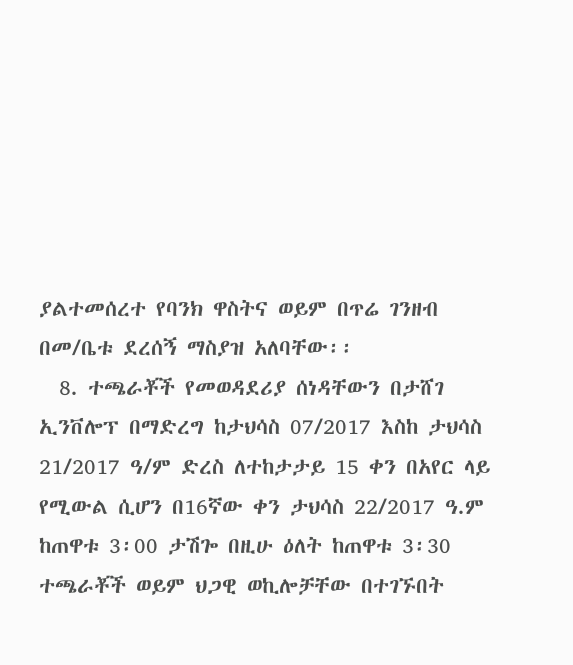ያልተመሰረተ የባንክ ዋስትና ወይም በጥሬ ገንዘብ በመ/ቤቱ ደረሰኝ ማስያዝ አለባቸው፡፡
  8. ተጫራቾች የመወዳደሪያ ሰነዳቸውን በታሸገ ኢንቨሎፕ በማድረግ ከታህሳስ 07/2017 እስከ ታህሳስ 21/2017 ዓ/ም ድረስ ለተከታታይ 15 ቀን በአየር ላይ የሚውል ሲሆን በ16ኛው ቀን ታህሳስ 22/2017 ዓ.ም ከጠዋቱ 3፡00 ታሽጐ በዚሁ ዕለት ከጠዋቱ 3፡30 ተጫራቾች ወይም ህጋዊ ወኪሎቻቸው በተገኙበት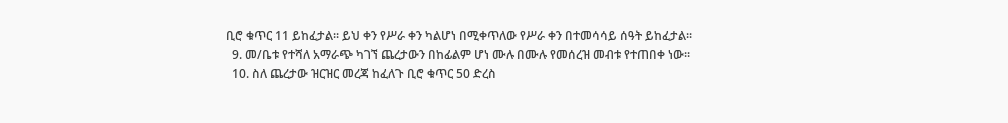ቢሮ ቁጥር 11 ይከፈታል፡፡ ይህ ቀን የሥራ ቀን ካልሆነ በሚቀጥለው የሥራ ቀን በተመሳሳይ ሰዓት ይከፈታል፡፡
  9. መ/ቤቱ የተሻለ አማራጭ ካገኘ ጨረታውን በከፊልም ሆነ ሙሉ በሙሉ የመሰረዝ መብቱ የተጠበቀ ነው፡፡
  10. ስለ ጨረታው ዝርዝር መረጃ ከፈለጉ ቢሮ ቁጥር 50 ድረስ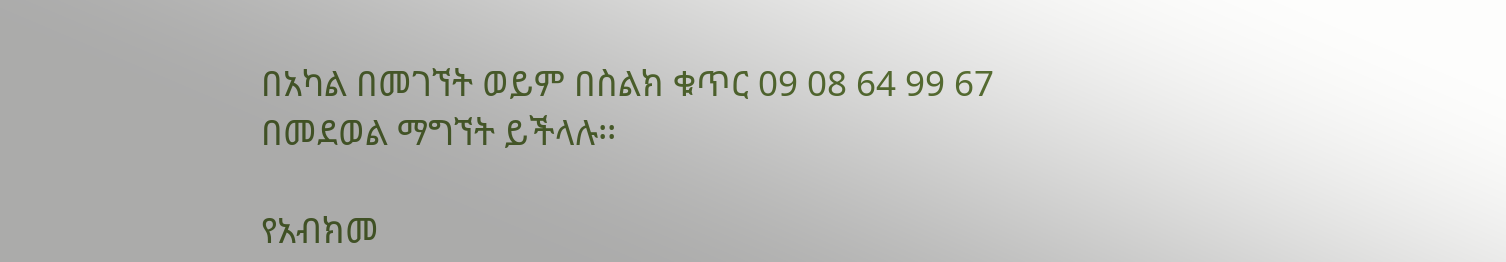በአካል በመገኘት ወይም በስልክ ቁጥር 09 08 64 99 67 በመደወል ማግኘት ይችላሉ፡፡

የአብክመ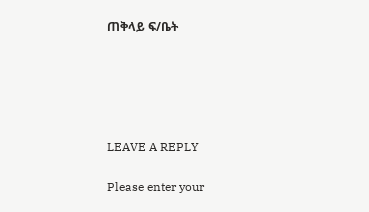ጠቅላይ ፍ/ቤት





LEAVE A REPLY

Please enter your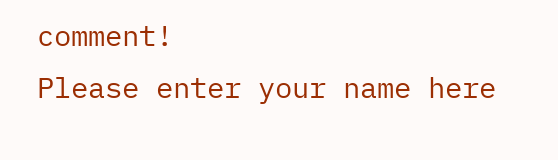comment!
Please enter your name here